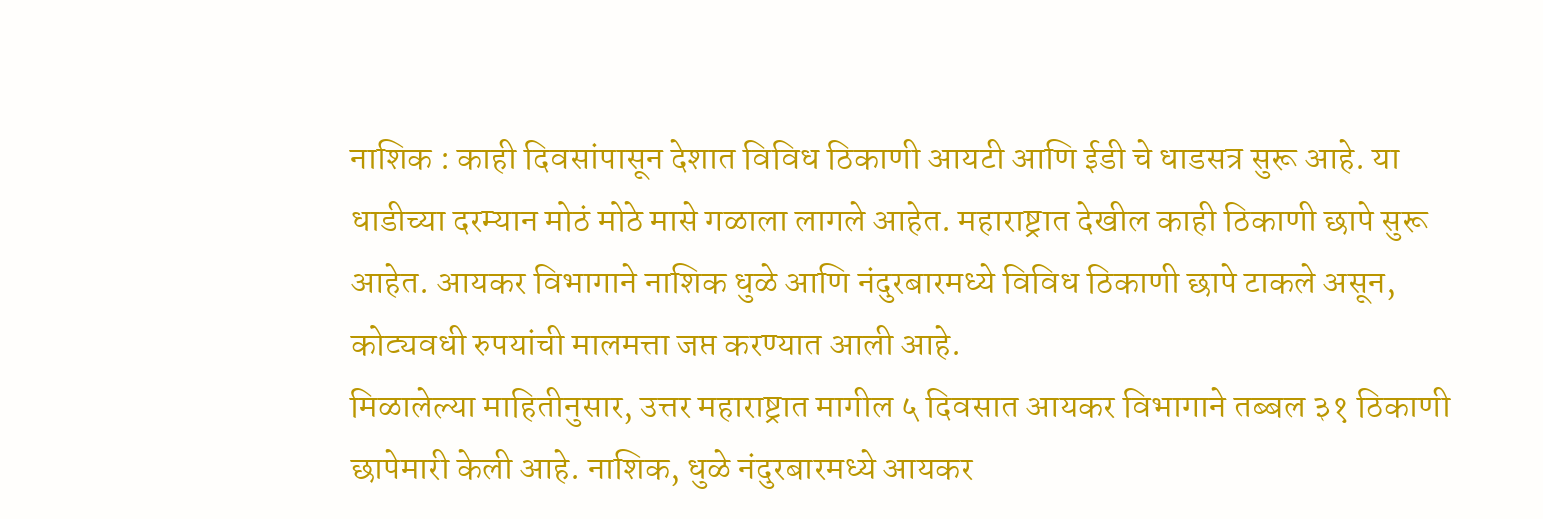नाशिक : काही दिवसांपासून देशात विविध ठिकाणी आयटी आणि ईडी चे धाडसत्र सुरू आहे. या धाडीच्या दरम्यान मोठं मोठे मासे गळाला लागले आहेत. महाराष्ट्रात देखील काही ठिकाणी छापे सुरू आहेत. आयकर विभागाने नाशिक धुळे आणि नंदुरबारमध्ये विविध ठिकाणी छापे टाकले असून, कोट्यवधी रुपयांची मालमत्ता जप्त करण्यात आली आहे.
मिळालेल्या माहितीनुसार, उत्तर महाराष्ट्रात मागील ५ दिवसात आयकर विभागाने तब्बल ३१ ठिकाणी छापेमारी केली आहे. नाशिक, धुळे नंदुरबारमध्ये आयकर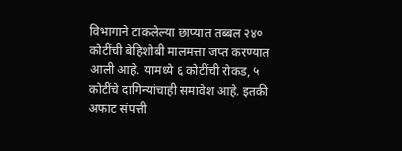विभागाने टाकलेल्या छाप्यात तब्बल २४० कोटींची बेहिशोबी मालमत्ता जप्त करण्यात आली आहे. यामध्ये ६ कोटींची रोकड, ५ कोटींचे दागिन्यांचाही समावेश आहे. इतकी अफाट संपत्ती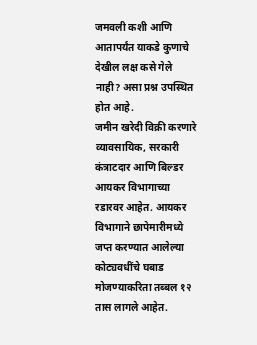जमवली कशी आणि आतापर्यंत याकडे कुणाचे देखील लक्ष कसे गेले नाही? असा प्रश्न उपस्थित होत आहे.
जमीन खरेदी विक्री करणारे व्यावसायिक, सरकारी कंत्राटदार आणि बिल्डर आयकर विभागाच्या रडारवर आहेत. आयकर विभागाने छापेमारीमध्ये जप्त करण्यात आलेल्या कोट्यवधींचे घबाड मोजण्याकरिता तब्बल १२ तास लागले आहेत.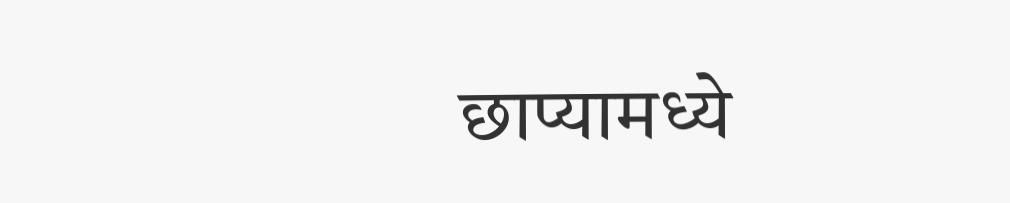छाप्यामध्ये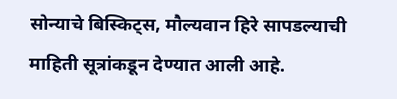सोन्याचे बिस्किट्स, मौल्यवान हिरे सापडल्याची माहिती सूत्रांकडून देण्यात आली आहे.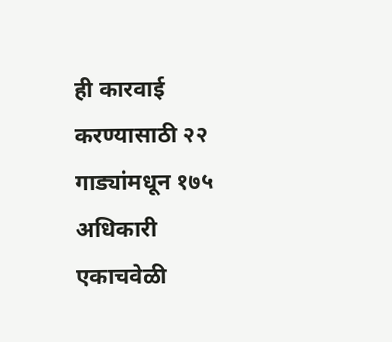ही कारवाई करण्यासाठी २२ गाड्यांमधून १७५ अधिकारी एकाचवेळी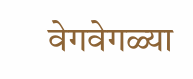वेगवेगळ्या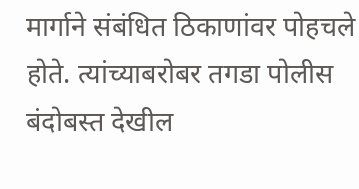मार्गाने संबंधित ठिकाणांवर पोहचले होते. त्यांच्याबरोबर तगडा पोलीस बंदोबस्त देखील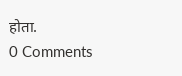होता.
0 Comments